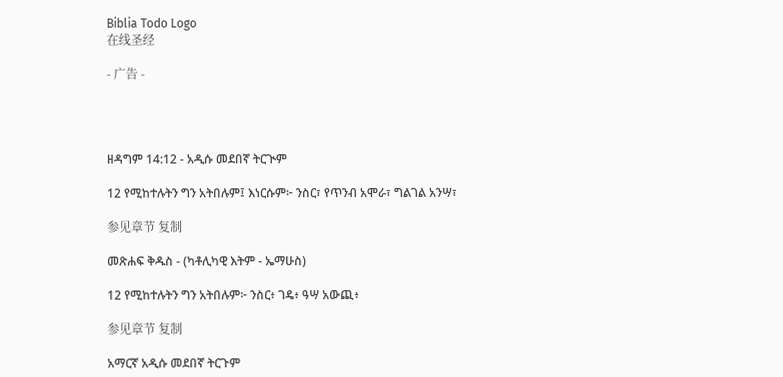Biblia Todo Logo
在线圣经

- 广告 -




ዘዳግም 14:12 - አዲሱ መደበኛ ትርጒም

12 የሚከተሉትን ግን አትበሉም፤ እነርሱም፦ ንስር፣ የጥንብ አሞራ፣ ግልገል አንሣ፣

参见章节 复制

መጽሐፍ ቅዱስ - (ካቶሊካዊ እትም - ኤማሁስ)

12 የሚከተሉትን ግን አትበሉም፦ ንስር፥ ገዴ፥ ዓሣ አውጪ፥

参见章节 复制

አማርኛ አዲሱ መደበኛ ትርጉም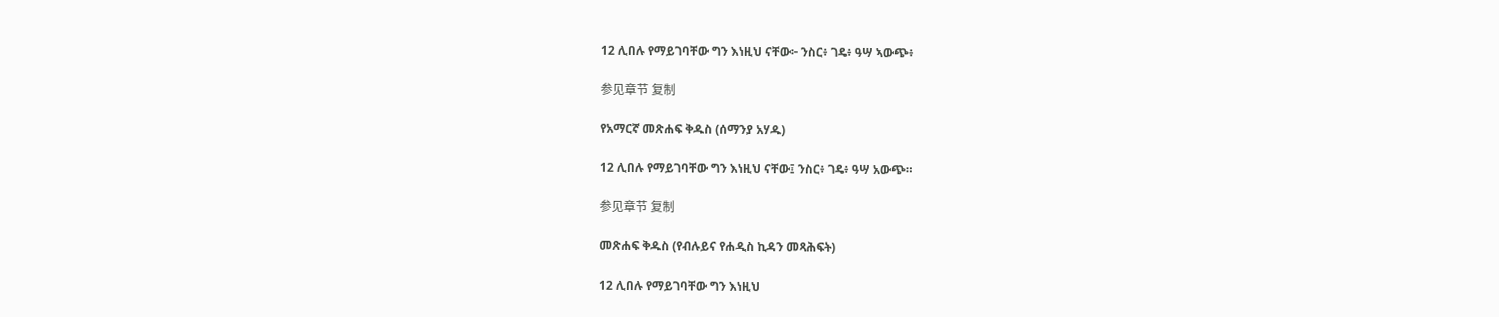12 ሊበሉ የማይገባቸው ግን እነዚህ ናቸው፦ ንስር፥ ገዴ፥ ዓሣ ኣውጭ፥

参见章节 复制

የአማርኛ መጽሐፍ ቅዱስ (ሰማንያ አሃዱ)

12 ሊበሉ የማይገባቸው ግን እነዚህ ናቸው፤ ንስር፥ ገዴ፥ ዓሣ አውጭ።

参见章节 复制

መጽሐፍ ቅዱስ (የብሉይና የሐዲስ ኪዳን መጻሕፍት)

12 ሊበሉ የማይገባቸው ግን እነዚህ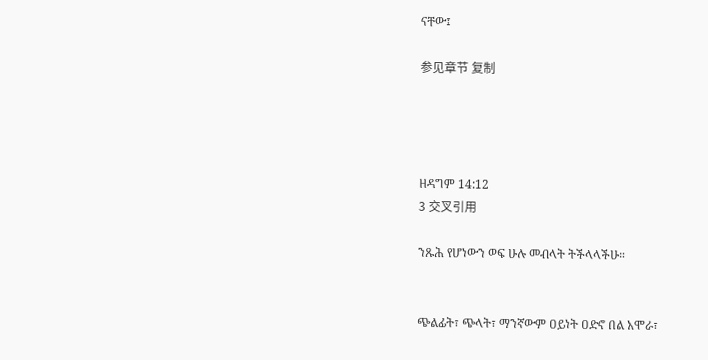ናቸው፤

参见章节 复制




ዘዳግም 14:12
3 交叉引用

ንጹሕ የሆነውን ወፍ ሁሉ መብላት ትችላላችሁ።


ጭልፊት፣ ጭላት፣ ማንኛውም ዐይነት ዐድኖ በል አሞራ፣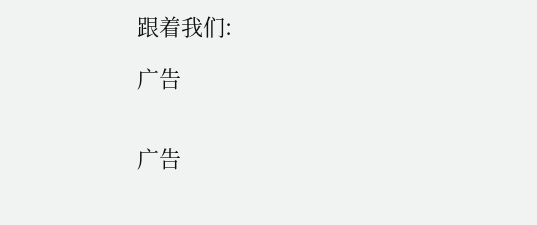跟着我们:

广告


广告